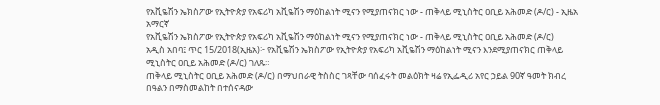የአቪዬሽን ኤክስፖው የኢትዮጵያ የአፍሪካ አቪዬሽን ማዕከልነት ሚናን የሚያጠናክር ነው - ጠቅላይ ሚኒስትር ዐቢይ አሕመድ (ዶ/ር) - ኢዜአ አማርኛ
የአቪዬሽን ኤክስፖው የኢትዮጵያ የአፍሪካ አቪዬሽን ማዕከልነት ሚናን የሚያጠናክር ነው - ጠቅላይ ሚኒስትር ዐቢይ አሕመድ (ዶ/ር)
አዲስ አበባ፤ ጥር 15/2018(ኢዜአ)፦ የአቪዬሽን ኤክስፖው የኢትዮጵያ የአፍሪካ አቪዬሽን ማዕከልነት ሚናን እንደሚያጠናክር ጠቅላይ ሚኒስትር ዐቢይ አሕመድ (ዶ/ር) ገለጹ።
ጠቅላይ ሚኒስትር ዐቢይ አሕመድ (ዶ/ር) በማህበራዊ ትስስር ገጻቸው ባሰፈሩት መልዕክት ዛሬ የኢፌዲሪ አየር ኃይል 90ኛ ዓመት ክብረ በዓልን በማስመልከት በተሰናዳው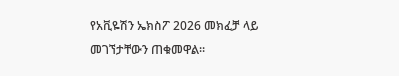የአቪዬሽን ኤክስፖ 2026 መክፈቻ ላይ መገኘታቸውን ጠቁመዋል።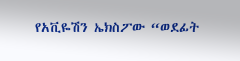የአቪዬሽን ኤክስፖው “ወደፊት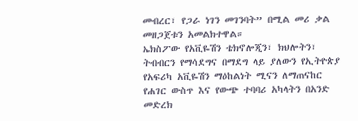መብረር፣ የጋራ ነገን መገንባት” በሚል መሪ ቃል መዘጋጀቱን አመልክተዋል።
ኤክስፖው የአቪዬሽን ቴክኖሎጂን፣ ክህሎትን፣ ትብብርን የማሳደግና በማደግ ላይ ያለውን የኢትዮጵያ የአፍሪካ አቪዬሽን ማዕከልነት ሚናን ለማጠናከር የሐገር ውስጥ እና የውጭ ተባባሪ አካላትን በአንድ መድረክ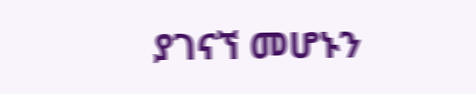ያገናኘ መሆኑን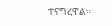ተናግረዋል።